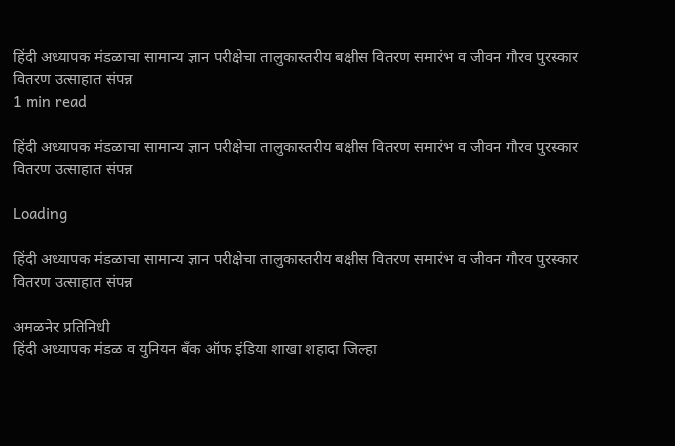हिंदी अध्यापक मंडळाचा सामान्य ज्ञान परीक्षेचा तालुकास्तरीय बक्षीस वितरण समारंभ व जीवन गौरव पुरस्कार वितरण उत्साहात संपन्न
1 min read

हिंदी अध्यापक मंडळाचा सामान्य ज्ञान परीक्षेचा तालुकास्तरीय बक्षीस वितरण समारंभ व जीवन गौरव पुरस्कार वितरण उत्साहात संपन्न

Loading

हिंदी अध्यापक मंडळाचा सामान्य ज्ञान परीक्षेचा तालुकास्तरीय बक्षीस वितरण समारंभ व जीवन गौरव पुरस्कार वितरण उत्साहात संपन्न

अमळनेर प्रतिनिधी
हिंदी अध्यापक मंडळ व युनियन बँक ऑफ इंडिया शाखा शहादा जिल्हा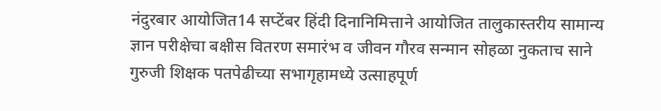नंदुरबार आयोजित14 सप्टेंबर हिंदी दिनानिमित्ताने आयोजित तालुकास्तरीय सामान्य ज्ञान परीक्षेचा बक्षीस वितरण समारंभ व जीवन गौरव सन्मान सोहळा नुकताच साने गुरुजी शिक्षक पतपेढीच्या सभागृहामध्ये उत्साहपूर्ण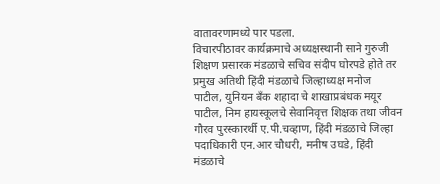वातावरणामध्ये पार पडला.
विचारपीठावर कार्यक्रमाचे अध्यक्षस्थानी साने गुरुजी शिक्षण प्रसारक मंडळाचे सचिव संदीप घोरपडे होते तर प्रमुख अतिथी हिंदी मंडळाचे जिल्हाध्यक्ष मनोज पाटील, युनियन बँक शहादा चे शाखाप्रबंधक मयूर पाटील, निम हायस्कूलचे सेवानिवृत्त शिक्षक तथा जीवन गौरव पुरस्कारर्थी ए.पी.चव्हाण, हिंदी मंडळाचे जिल्हा पदाधिकारी एन.आर चौधरी, मनीष उघडे, हिंदी मंडळाचे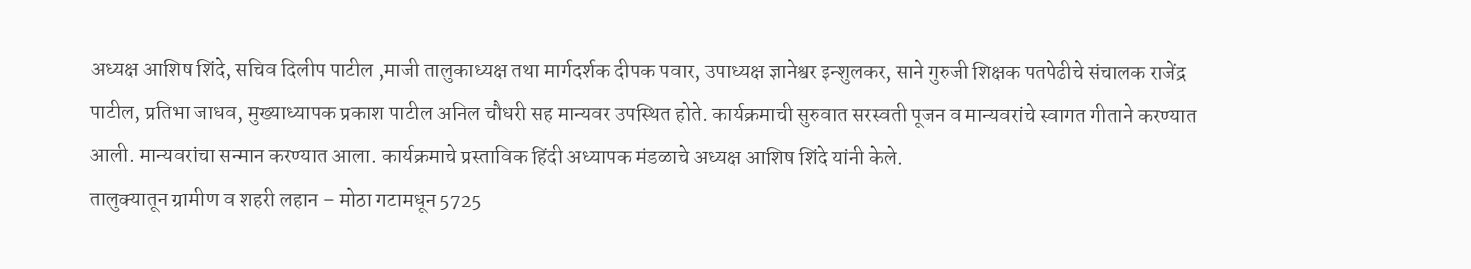अध्यक्ष आशिष शिंदे, सचिव दिलीप पाटील ,माजी तालुकाध्यक्ष तथा मार्गदर्शक दीपक पवार, उपाध्यक्ष ज्ञानेश्वर इन्शुलकर, साने गुरुजी शिक्षक पतपेढीचे संचालक राजेंद्र पाटील, प्रतिभा जाधव, मुख्याध्यापक प्रकाश पाटील अनिल चौधरी सह मान्यवर उपस्थित होते. कार्यक्रमाची सुरुवात सरस्वती पूजन व मान्यवरांचे स्वागत गीताने करण्यात आली. मान्यवरांचा सन्मान करण्यात आला. कार्यक्रमाचे प्रस्ताविक हिंदी अध्यापक मंडळाचे अध्यक्ष आशिष शिंदे यांनी केले.
तालुक्यातून ग्रामीण व शहरी लहान – मोठा गटामधून 5725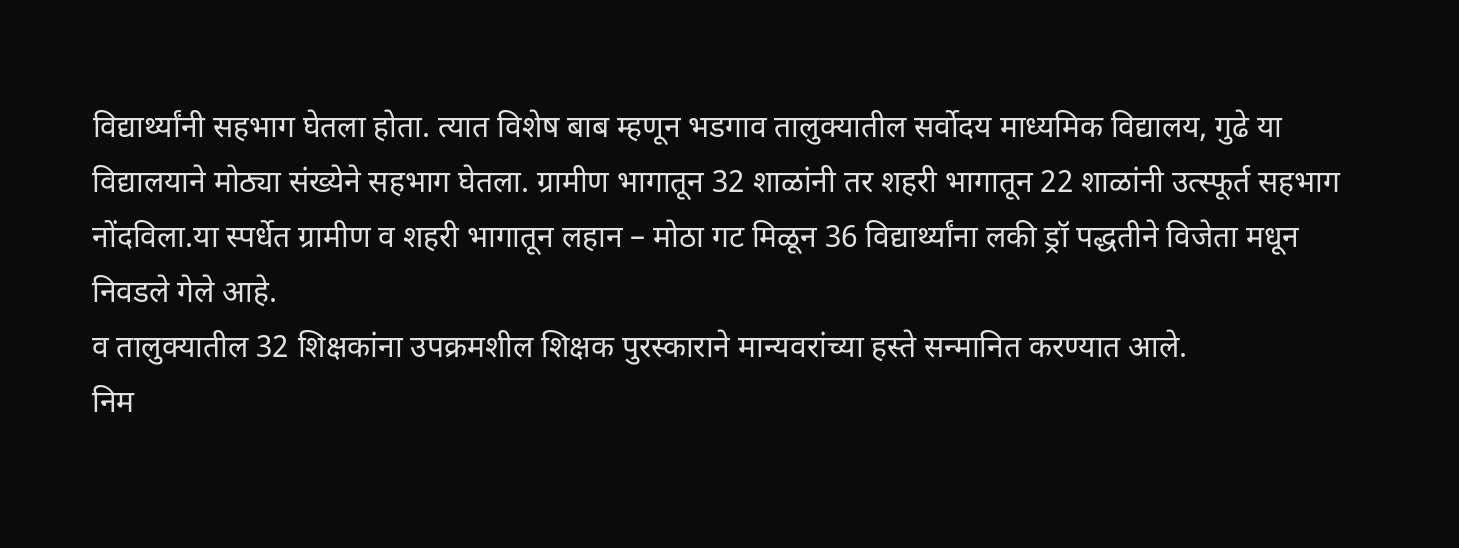विद्यार्थ्यांनी सहभाग घेतला होता. त्यात विशेष बाब म्हणून भडगाव तालुक्यातील सर्वोदय माध्यमिक विद्यालय, गुढे या विद्यालयाने मोठ्या संख्येने सहभाग घेतला. ग्रामीण भागातून 32 शाळांनी तर शहरी भागातून 22 शाळांनी उत्स्फूर्त सहभाग नोंदविला.या स्पर्धेत ग्रामीण व शहरी भागातून लहान – मोठा गट मिळून 36 विद्यार्थ्यांना लकी ड्रॉ पद्धतीने विजेता मधून निवडले गेले आहे.
व तालुक्यातील 32 शिक्षकांना उपक्रमशील शिक्षक पुरस्काराने मान्यवरांच्या हस्ते सन्मानित करण्यात आले.
निम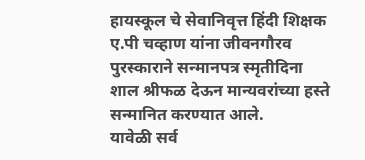हायस्कूल चे सेवानिवृत्त हिंदी शिक्षक ए.पी चव्हाण यांना जीवनगौरव पुरस्काराने सन्मानपत्र स्मृतीदिना शाल श्रीफळ देऊन मान्यवरांच्या हस्ते सन्मानित करण्यात आले.
यावेळी सर्व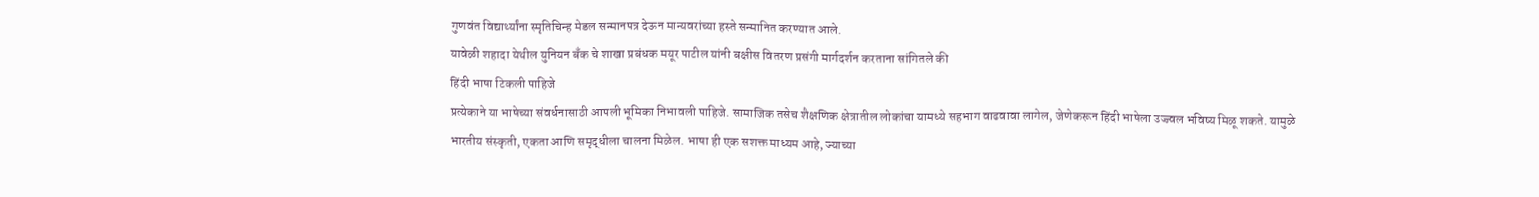गुणवंत विद्यार्थ्यांना स्मृतिचिन्ह मेडल सन्मानपत्र देऊन मान्यवरांच्या हस्ते सन्मानित करण्यात आले.
यावेळी शहादा येथील युनियन बँक चे शाखा प्रबंधक मयूर पाटील यांनी बक्षीस वितरण प्रसंगी मार्गदर्शन करताना सांगितले की
हिंदी भाषा टिकली पाहिजे
प्रत्येकाने या भाषेच्या संवर्धनासाठी आपली भूमिका निभावली पाहिजे. सामाजिक तसेच शैक्षणिक क्षेत्रातील लोकांचा यामध्ये सहभाग वाढवावा लागेल, जेणेकरून हिंदी भाषेला उज्ज्वल भविष्य मिळू शकते. यामुळे भारतीय संस्कृती, एकता आणि समृद्धीला चालना मिळेल. भाषा ही एक सशक्त माध्यम आहे, ज्याच्या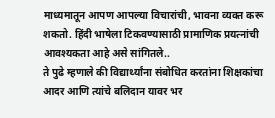माध्यमातून आपण आपल्या विचारांची, भावना व्यक्त करू शकतो. हिंदी भाषेला टिकवण्यासाठी प्रामाणिक प्रयत्नांची आवश्यकता आहे असे सांगितले..
ते पुढे म्हणाले की विद्यार्थ्यांना संबोधित करतांना शिक्षकांचा आदर आणि त्यांचे बलिदान यावर भर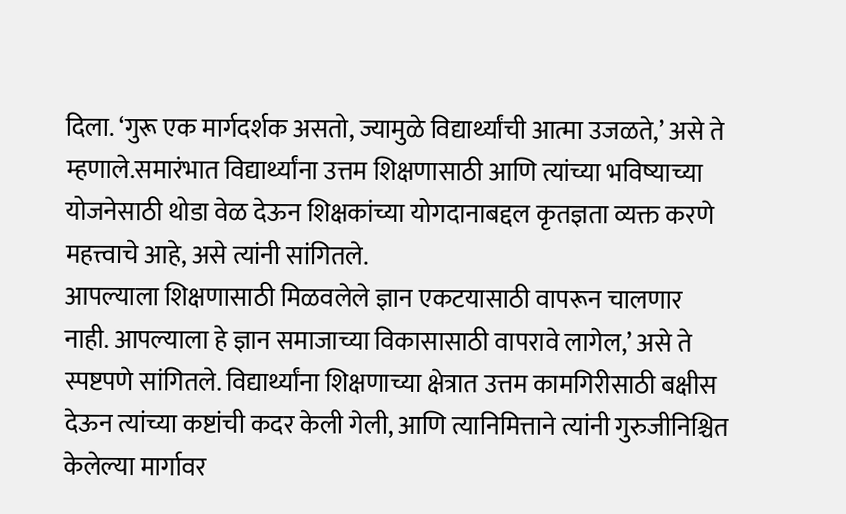दिला. ‘गुरू एक मार्गदर्शक असतो, ज्यामुळे विद्यार्थ्यांची आत्मा उजळते,’ असे ते म्हणाले.समारंभात विद्यार्थ्यांना उत्तम शिक्षणासाठी आणि त्यांच्या भविष्याच्या योजनेसाठी थोडा वेळ देऊन शिक्षकांच्या योगदानाबद्दल कृतज्ञता व्यक्त करणे महत्त्वाचे आहे, असे त्यांनी सांगितले.
आपल्याला शिक्षणासाठी मिळवलेले ज्ञान एकटयासाठी वापरून चालणार नाही. आपल्याला हे ज्ञान समाजाच्या विकासासाठी वापरावे लागेल,’ असे ते स्पष्टपणे सांगितले. विद्यार्थ्यांना शिक्षणाच्या क्षेत्रात उत्तम कामगिरीसाठी बक्षीस देऊन त्यांच्या कष्टांची कदर केली गेली, आणि त्यानिमित्ताने त्यांनी गुरुजीनिश्चित केलेल्या मार्गावर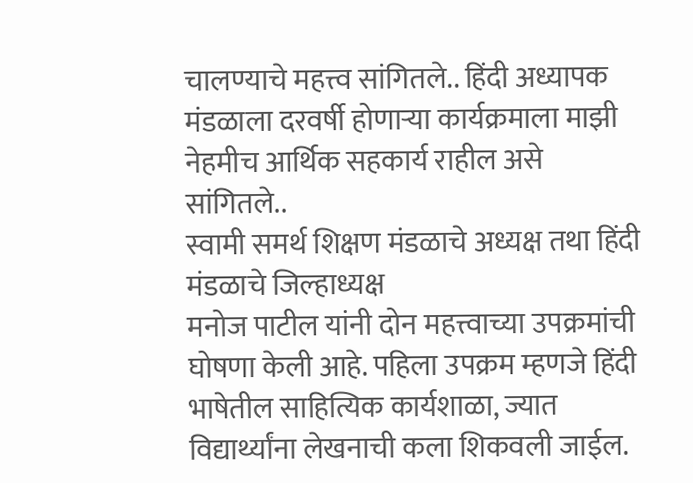चालण्याचे महत्त्व सांगितले.. हिंदी अध्यापक मंडळाला दरवर्षी होणाऱ्या कार्यक्रमाला माझी नेहमीच आर्थिक सहकार्य राहील असे सांगितले..
स्वामी समर्थ शिक्षण मंडळाचे अध्यक्ष तथा हिंदी मंडळाचे जिल्हाध्यक्ष
मनोज पाटील यांनी दोन महत्त्वाच्या उपक्रमांची घोषणा केली आहे. पहिला उपक्रम म्हणजे हिंदी भाषेतील साहित्यिक कार्यशाळा, ज्यात विद्यार्थ्यांना लेखनाची कला शिकवली जाईल.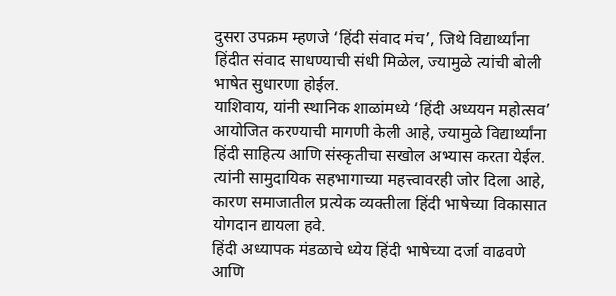दुसरा उपक्रम म्हणजे ‘हिंदी संवाद मंच’, जिथे विद्यार्थ्यांना हिंदीत संवाद साधण्याची संधी मिळेल, ज्यामुळे त्यांची बोली भाषेत सुधारणा होईल.
याशिवाय, यांनी स्थानिक शाळांमध्ये ‘हिंदी अध्ययन महोत्सव’ आयोजित करण्याची मागणी केली आहे, ज्यामुळे विद्यार्थ्यांना हिंदी साहित्य आणि संस्कृतीचा सखोल अभ्यास करता येईल. त्यांनी सामुदायिक सहभागाच्या महत्त्वावरही जोर दिला आहे, कारण समाजातील प्रत्येक व्यक्तीला हिंदी भाषेच्या विकासात योगदान द्यायला हवे.
हिंदी अध्यापक मंडळाचे ध्येय हिंदी भाषेच्या दर्जा वाढवणे आणि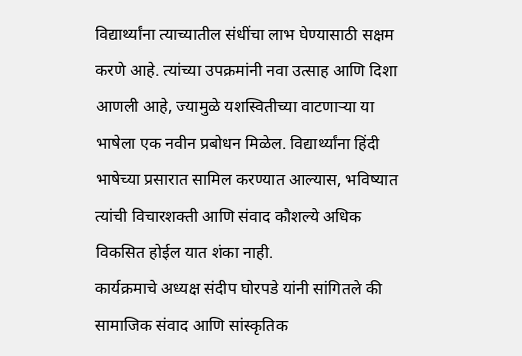विद्यार्थ्यांना त्याच्यातील संधींचा लाभ घेण्यासाठी सक्षम करणे आहे. त्यांच्या उपक्रमांनी नवा उत्साह आणि दिशा आणली आहे, ज्यामुळे यशस्वितीच्या वाटणाऱ्या या भाषेला एक नवीन प्रबोधन मिळेल. विद्यार्थ्यांना हिंदी भाषेच्या प्रसारात सामिल करण्यात आल्यास, भविष्यात त्यांची विचारशक्ती आणि संवाद कौशल्ये अधिक विकसित होईल यात शंका नाही.
कार्यक्रमाचे अध्यक्ष संदीप घोरपडे यांनी सांगितले की सामाजिक संवाद आणि सांस्कृतिक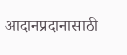आदानप्रदानासाठी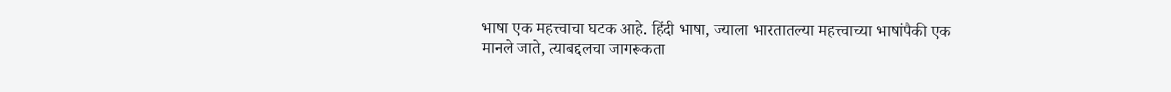भाषा एक महत्त्वाचा घटक आहे. हिंदी भाषा, ज्याला भारतातल्या महत्त्वाच्या भाषांपैकी एक मानले जाते, त्याबद्दलचा जागरूकता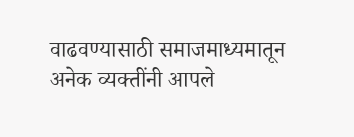वाढवण्यासाठी समाजमाध्यमातून अनेक व्यक्तींनी आपले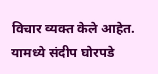विचार व्यक्त केले आहेत. यामध्ये संदीप घोरपडे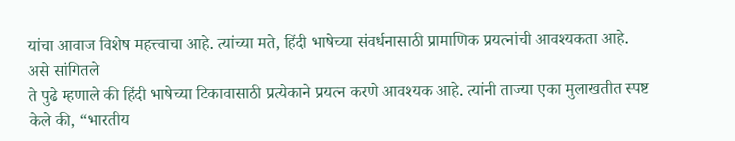यांचा आवाज विशेष महत्त्वाचा आहे. त्यांच्या मते, हिंदी भाषेच्या संवर्धनासाठी प्रामाणिक प्रयत्नांची आवश्यकता आहे. असे सांगितले
ते पुढे म्हणाले की हिंदी भाषेच्या टिकावासाठी प्रत्येकाने प्रयत्न करणे आवश्यक आहे. त्यांनी ताज्या एका मुलाखतीत स्पष्ट केले की, “भारतीय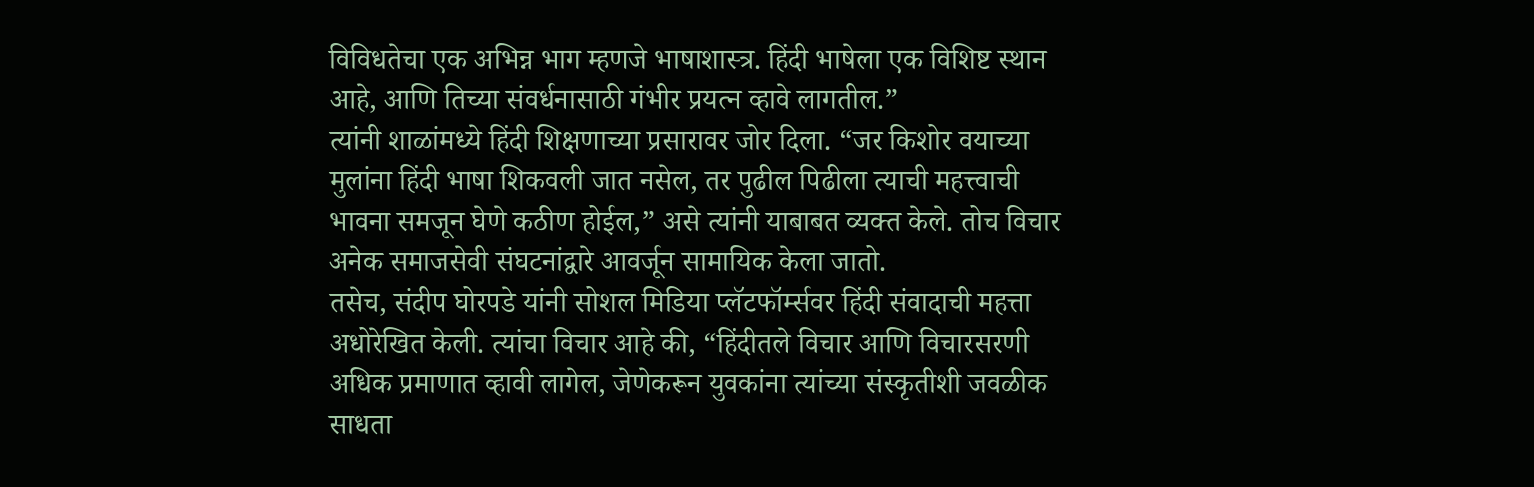विविधतेचा एक अभिन्न भाग म्हणजे भाषाशास्त्र. हिंदी भाषेला एक विशिष्ट स्थान आहे, आणि तिच्या संवर्धनासाठी गंभीर प्रयत्न व्हावे लागतील.”
त्यांनी शाळांमध्ये हिंदी शिक्षणाच्या प्रसारावर जोर दिला. “जर किशोर वयाच्या मुलांना हिंदी भाषा शिकवली जात नसेल, तर पुढील पिढीला त्याची महत्त्वाची भावना समजून घेणे कठीण होईल,” असे त्यांनी याबाबत व्यक्त केले. तोच विचार अनेक समाजसेवी संघटनांद्वारे आवर्जून सामायिक केला जातो.
तसेच, संदीप घोरपडे यांनी सोशल मिडिया प्लॅटफॉर्म्सवर हिंदी संवादाची महत्ता अधोरेखित केली. त्यांचा विचार आहे की, “हिंदीतले विचार आणि विचारसरणी अधिक प्रमाणात व्हावी लागेल, जेणेकरून युवकांना त्यांच्या संस्कृतीशी जवळीक साधता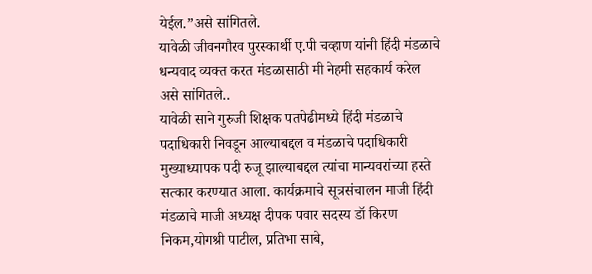येईल.”असे सांगितले.
यावेळी जीवनगौरव पुरस्कार्थी ए.पी चव्हाण यांनी हिंदी मंडळाचे धन्यवाद व्यक्त करत मंडळासाठी मी नेहमी सहकार्य करेल असे सांगितले..
यावेळी साने गुरुजी शिक्षक पतपेढीमध्ये हिंदी मंडळाचे पदाधिकारी निवडून आल्याबद्दल व मंडळाचे पदाधिकारी मुख्याध्यापक पदी रुजू झाल्याबद्दल त्यांचा मान्यवरांच्या हस्ते सत्कार करण्यात आला. कार्यक्रमाचे सूत्रसंचालन माजी हिंदी मंडळाचे माजी अध्यक्ष दीपक पवार सदस्य डॉ किरण निकम,योगश्री पाटील, प्रतिभा साबे,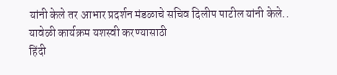यांनी केले तर आभार प्रदर्शन मंडळाचे सचिव दिलीप पाटील यांनी केले..
यावेळी कार्यक्रम यशस्वी करण्यासाठी
हिंदी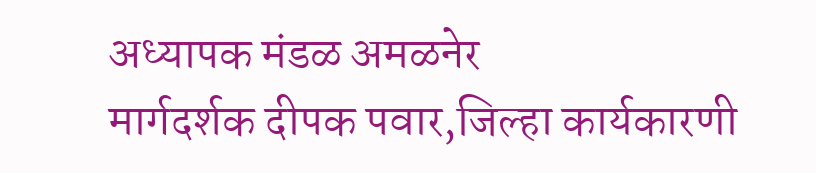अध्यापक मंडळ अमळनेर
मार्गदर्शक दीपक पवार,जिल्हा कार्यकारणी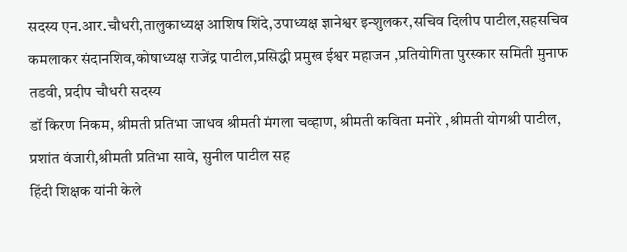सदस्य एन.आर.चौधरी,तालुकाध्यक्ष आशिष शिंदे,उपाध्यक्ष ज्ञानेश्वर इन्शुलकर,सचिव दिलीप पाटील,सहसचिव कमलाकर संदानशिव,कोषाध्यक्ष राजेंद्र पाटील,प्रसिद्धी प्रमुख ईश्वर महाजन ,प्रतियोगिता पुरस्कार समिती मुनाफ तडवी, प्रदीप चौधरी सदस्य
डॉ किरण निकम, श्रीमती प्रतिभा जाधव श्रीमती मंगला चव्हाण, श्रीमती कविता मनोरे ,श्रीमती योगश्री पाटील, प्रशांत वंजारी,श्रीमती प्रतिभा सावे, सुनील पाटील सह
हिंदी शिक्षक यांनी केले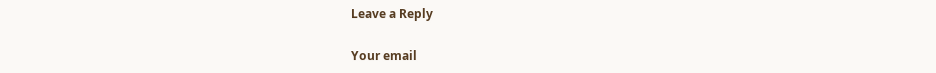Leave a Reply

Your email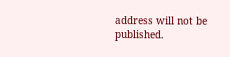address will not be published.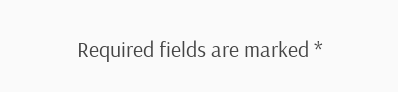Required fields are marked *